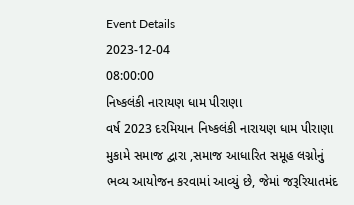Event Details
2023-12-04
08:00:00
નિષ્કલંકી નારાયણ ધામ પીરાણા
વર્ષ 2023 દરમિયાન નિષ્કલંકી નારાયણ ધામ પીરાણા મુકામે સમાજ દ્વારા ,સમાજ આધારિત સમૂહ લગ્નોનું ભવ્ય આયોજન કરવામાં આવ્યું છે, જેમાં જરૂરિયાતમંદ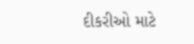દીકરીઓ માટે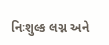નિઃશુલ્ક લગ્ન અને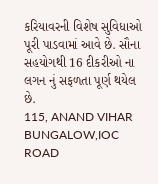કરિયાવરની વિશેષ સુવિધાઓ પૂરી પાડવામાં આવે છે. સૌના સહયોગથી 16 દીકરીઓ ના લગન નું સફળતા પૂર્ણ થયેલ છે.
115, ANAND VIHAR BUNGALOW,IOC ROAD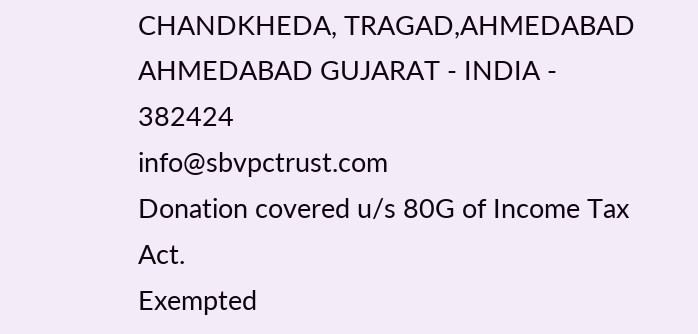CHANDKHEDA, TRAGAD,AHMEDABAD AHMEDABAD GUJARAT - INDIA - 382424
info@sbvpctrust.com
Donation covered u/s 80G of Income Tax Act.
Exempted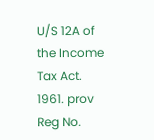U/S 12A of the Income Tax Act. 1961. prov Reg No.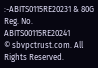:-ABITS0115RE20231 & 80G Reg. No. ABITS00115RE20241
© sbvpctrust.com. All Rights Reserved.